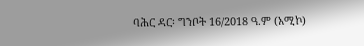ባሕር ዳር፡ ግንቦት 16/2018 ዓ.ም (አሚኮ)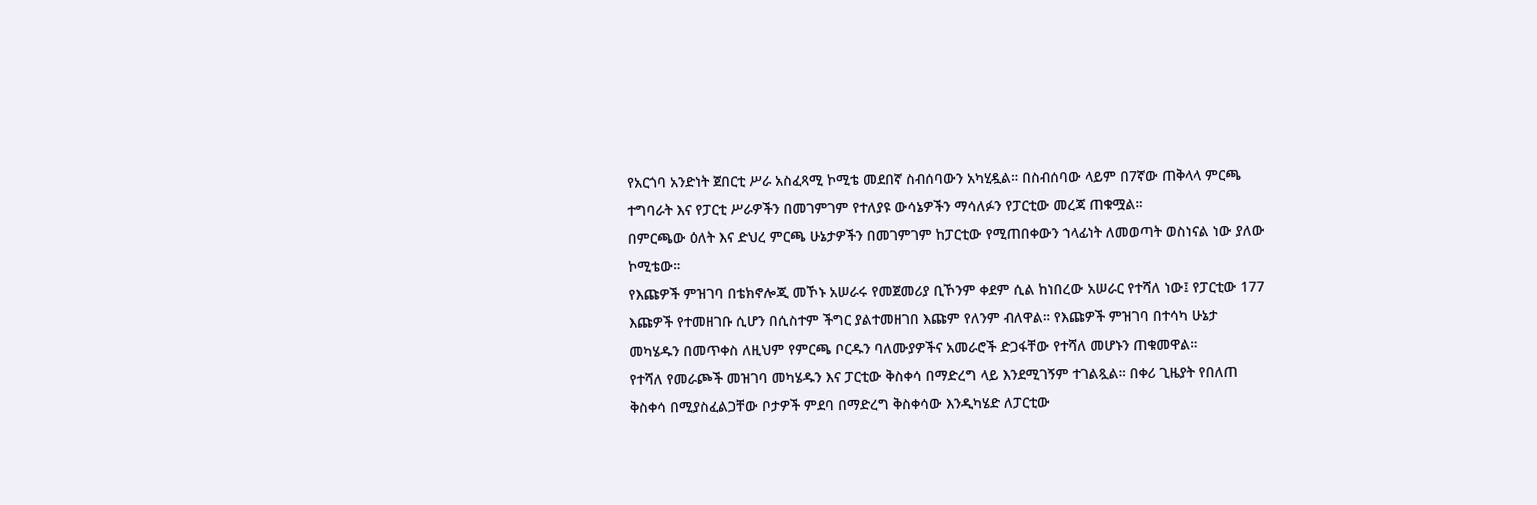የአርጎባ አንድነት ጀበርቲ ሥራ አስፈጻሚ ኮሚቴ መደበኛ ስብሰባውን አካሂዷል። በስብሰባው ላይም በ7ኛው ጠቅላላ ምርጫ ተግባራት እና የፓርቲ ሥራዎችን በመገምገም የተለያዩ ውሳኔዎችን ማሳለፉን የፓርቲው መረጃ ጠቁሟል።
በምርጫው ዕለት እና ድህረ ምርጫ ሁኔታዎችን በመገምገም ከፓርቲው የሚጠበቀውን ኀላፊነት ለመወጣት ወስነናል ነው ያለው ኮሚቴው።
የእጩዎች ምዝገባ በቴክኖሎጂ መኾኑ አሠራሩ የመጀመሪያ ቢኾንም ቀደም ሲል ከነበረው አሠራር የተሻለ ነው፤ የፓርቲው 177 እጩዎች የተመዘገቡ ሲሆን በሲስተም ችግር ያልተመዘገበ እጩም የለንም ብለዋል። የእጩዎች ምዝገባ በተሳካ ሁኔታ መካሄዱን በመጥቀስ ለዚህም የምርጫ ቦርዱን ባለሙያዎችና አመራሮች ድጋፋቸው የተሻለ መሆኑን ጠቁመዋል።
የተሻለ የመራጮች መዝገባ መካሄዱን እና ፓርቲው ቅስቀሳ በማድረግ ላይ እንደሚገኝም ተገልጿል። በቀሪ ጊዜያት የበለጠ ቅስቀሳ በሚያስፈልጋቸው ቦታዎች ምደባ በማድረግ ቅስቀሳው እንዲካሄድ ለፓርቲው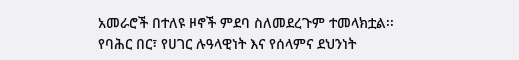አመራሮች በተለዩ ዞኖች ምደባ ስለመደረጉም ተመላክቷል፡፡
የባሕር በር፣ የሀገር ሉዓላዊነት እና የሰላምና ደህንነት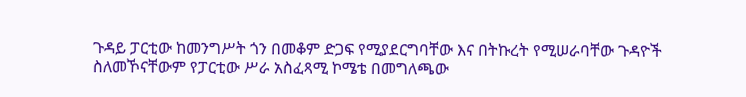ጉዳይ ፓርቲው ከመንግሥት ጎን በመቆም ድጋፍ የሚያደርግባቸው እና በትኩረት የሚሠራባቸው ጉዳዮች ስለመኾናቸውም የፓርቲው ሥራ አስፈጻሚ ኮሜቴ በመግለጫው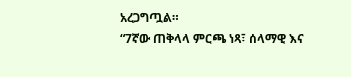አረጋግጧል።
“7ኛው ጠቅላላ ምርጫ ነጻ፣ ሰላማዊ እና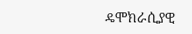ዴሞክራሲያዊ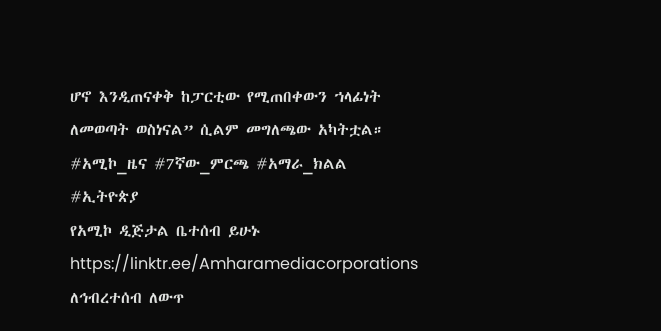ሆኖ እንዲጠናቀቅ ከፓርቲው የሚጠበቀውን ኀላፊነት ለመወጣት ወስነናል” ሲልም መግለጫው አካትቷል።
#አሚኮ_ዜና #7ኛው_ምርጫ #አማራ_ክልል #ኢትዮጵያ
የአሚኮ ዲጅታል ቤተሰብ ይሁኑ
https://linktr.ee/Amharamediacorporations
ለኅብረተሰብ ለውጥ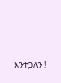እንተጋለን !